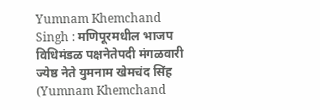Yumnam Khemchand Singh : मणिपूरमधील भाजप विधिमंडळ पक्षनेतेपदी मंगळवारी ज्येष्ठ नेते युमनाम खेमचंद सिंह (Yumnam Khemchand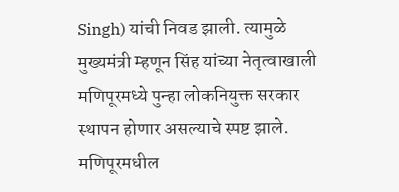Singh) यांची निवड झाली. त्यामुळे मुख्यमंत्री म्हणून सिंह यांच्या नेतृत्वाखाली मणिपूरमध्ये पुन्हा लोकनियुक्त सरकार स्थापन होणार असल्याचे स्पष्ट झाले. मणिपूरमधील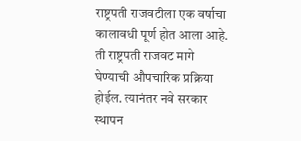राष्ट्रपती राजवटीला एक वर्षाचा कालावधी पूर्ण होत आला आहे. ती राष्ट्रपती राजवट मागे घेण्याची औपचारिक प्रक्रिया होईल. त्यानंतर नवे सरकार स्थापन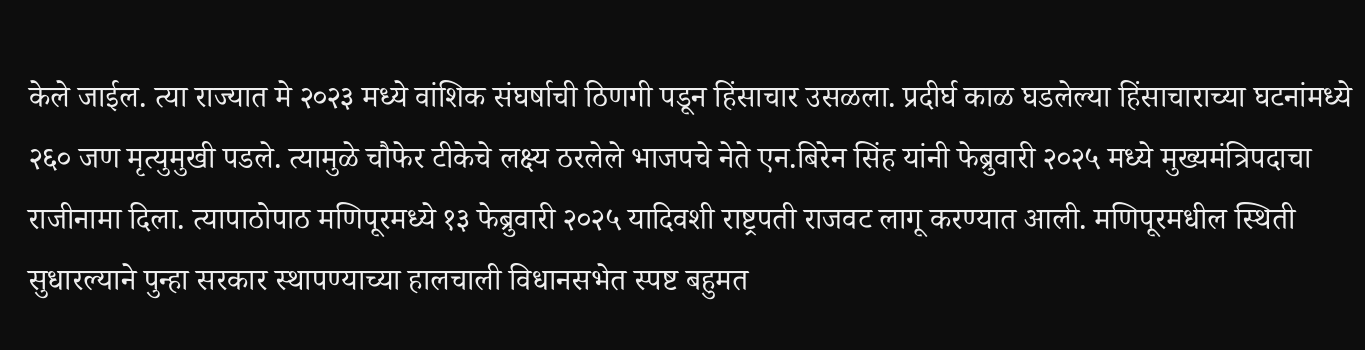केले जाईल. त्या राज्यात मे २०२३ मध्ये वांशिक संघर्षाची ठिणगी पडून हिंसाचार उसळला. प्रदीर्घ काळ घडलेल्या हिंसाचाराच्या घटनांमध्ये २६० जण मृत्युमुखी पडले. त्यामुळे चौफेर टीकेचे लक्ष्य ठरलेले भाजपचे नेते एन.बिरेन सिंह यांनी फेब्रुवारी २०२५ मध्ये मुख्यमंत्रिपदाचा राजीनामा दिला. त्यापाठोपाठ मणिपूरमध्ये १३ फेब्रुवारी २०२५ यादिवशी राष्ट्रपती राजवट लागू करण्यात आली. मणिपूरमधील स्थिती सुधारल्याने पुन्हा सरकार स्थापण्याच्या हालचाली विधानसभेत स्पष्ट बहुमत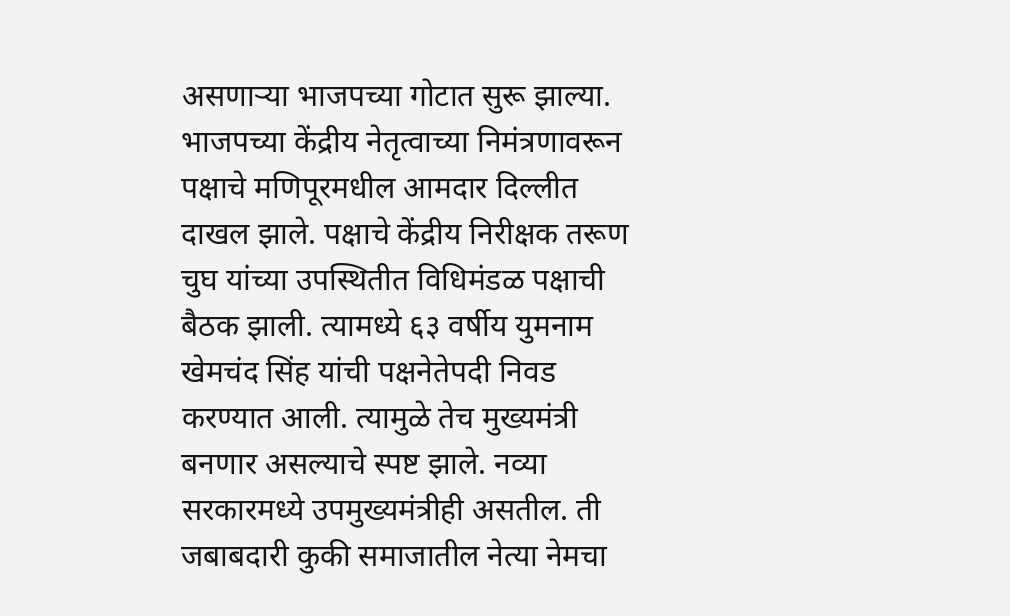असणाऱ्या भाजपच्या गोटात सुरू झाल्या. भाजपच्या केंद्रीय नेतृत्वाच्या निमंत्रणावरून पक्षाचे मणिपूरमधील आमदार दिल्लीत दाखल झाले. पक्षाचे केंद्रीय निरीक्षक तरूण चुघ यांच्या उपस्थितीत विधिमंडळ पक्षाची बैठक झाली. त्यामध्ये ६३ वर्षीय युमनाम खेमचंद सिंह यांची पक्षनेतेपदी निवड करण्यात आली. त्यामुळे तेच मुख्यमंत्री बनणार असल्याचे स्पष्ट झाले. नव्या सरकारमध्ये उपमुख्यमंत्रीही असतील. ती जबाबदारी कुकी समाजातील नेत्या नेमचा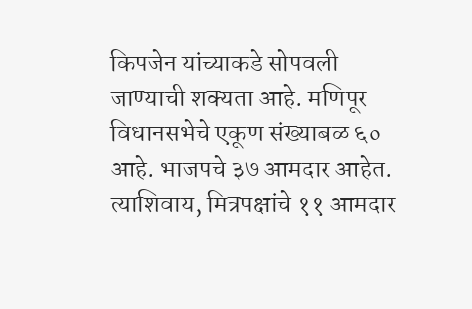किपजेन यांच्याकडे सोपवली जाण्याची शक्यता आहे. मणिपूर विधानसभेचे एकूण संख्याबळ ६० आहे. भाजपचे ३७ आमदार आहेत. त्याशिवाय, मित्रपक्षांचे ११ आमदार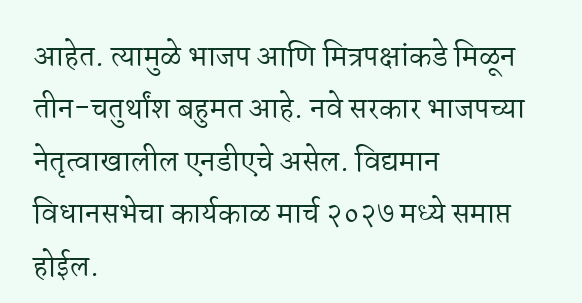आहेत. त्यामुळे भाजप आणि मित्रपक्षांकडे मिळून तीन-चतुर्थांश बहुमत आहे. नवे सरकार भाजपच्या नेतृत्वाखालील एनडीएचे असेल. विद्यमान विधानसभेचा कार्यकाळ मार्च २०२७ मध्ये समाप्त होईल.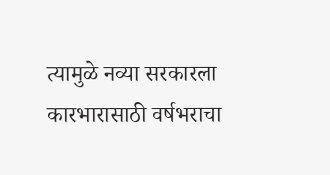त्यामुळे नव्या सरकारला कारभारासाठी वर्षभराचा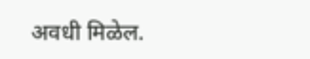अवधी मिळेल.